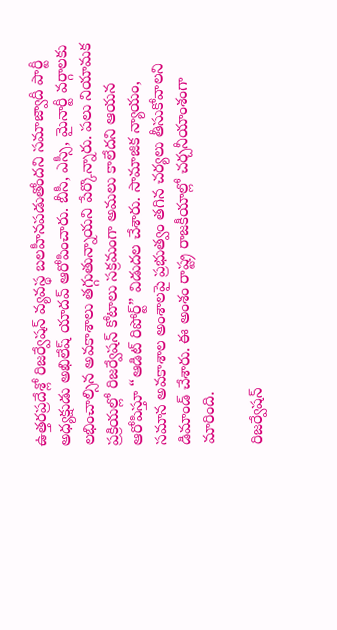ఉత్తరప్రదేశ్లో రిజర్వేషన్ వ్యవస్థ బలహీనపడుతోందని సమాజ్వాదీ పార్టీ అధ్యక్షుడు అఖిలేష్ యాదవ్ ఆరోపించారు. బీసీ, ఎస్సీ, మైనార్టీ వర్గాలకు లభించాల్సిన అవకాశాలు తగ్గుతున్నాయని పేర్కొన్నారు. పలు నియామక ప్రక్రియల్లో రిజర్వేషన్ కోటాలు సక్రమంగా అమలు కాలేదని ఆయన ఆరోపిస్తూ “ఆడిట్ రిపోర్ట్” విడుదల చేశారు. సామాజిక న్యాయం, సమాన అవకాశాల అంశాలపై ప్రభుత్వం తగిన చర్యలు తీసుకోవాలని డిమాండ్ చేశారు. ఈ అంశం రాష్ట్ర రాజకీయాల్లో చర్చనీయాంశంగా మారింది.

రిజర్వేషన్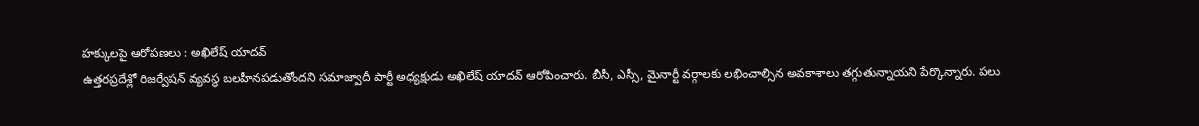హక్కులపై ఆరోపణలు : అఖిలేష్ యాదవ్
ఉత్తరప్రదేశ్లో రిజర్వేషన్ వ్యవస్థ బలహీనపడుతోందని సమాజ్వాదీ పార్టీ అధ్యక్షుడు అఖిలేష్ యాదవ్ ఆరోపించారు. బీసీ, ఎస్సీ, మైనార్టీ వర్గాలకు లభించాల్సిన అవకాశాలు తగ్గుతున్నాయని పేర్కొన్నారు. పలు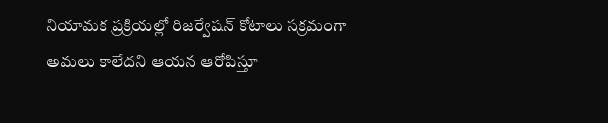నియామక ప్రక్రియల్లో రిజర్వేషన్ కోటాలు సక్రమంగా అమలు కాలేదని ఆయన ఆరోపిస్తూ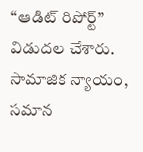“ఆడిట్ రిపోర్ట్” విడుదల చేశారు. సామాజిక న్యాయం, సమాన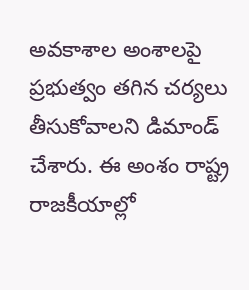అవకాశాల అంశాలపై ప్రభుత్వం తగిన చర్యలు తీసుకోవాలని డిమాండ్ చేశారు. ఈ అంశం రాష్ట్ర రాజకీయాల్లో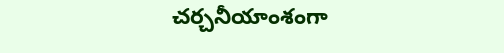చర్చనీయాంశంగా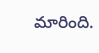మారింది.